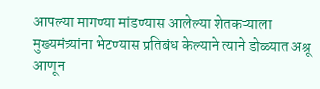आपल्या मागण्या मांडण्यास आलेल्या शेतकऱ्याला मुख्यमंत्र्यांना भेटण्यास प्रतिबंध केल्याने त्याने डोळ्यात अश्रू आणून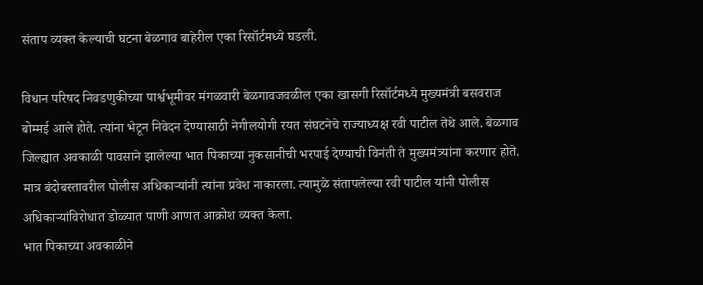संताप व्यक्त केल्याची घटना बेळगाव बाहेरील एका रिसॉर्टमध्ये घडली.

विधान परिषद निवडणुकीच्या पार्श्वभूमीवर मंगळवारी बेळगावजवळील एका खासगी रिसॉर्टमध्ये मुख्यमंत्री बसवराज बोम्मई आले होते. त्यांना भेटून निवेदन देण्यासाठी नेगीलयोगी रयत संघटनेचे राज्याध्यक्ष रवी पाटील तेथे आले. बेळगाव जिल्ह्यात अवकाळी पावसाने झालेल्या भात पिकाच्या नुकसानीची भरपाई देण्याची विनंती ते मुख्यमंत्र्यांना करणार होते. मात्र बंदोबस्तावरील पोलीस अधिकाऱ्यांनी त्यांना प्रवेश नाकारला. त्यामुळे संतापलेल्या रवी पाटील यांनी पोलीस अधिकाऱ्यांविरोधात डोळ्यात पाणी आणत आक्रोश व्यक्त केला.
भात पिकाच्या अवकाळीने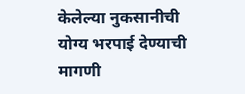केलेल्या नुकसानीची योग्य भरपाई देण्याची मागणी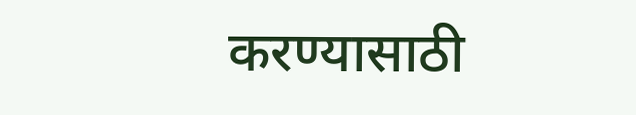करण्यासाठी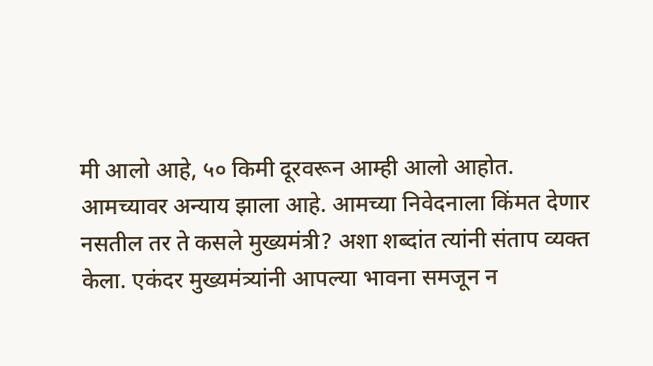मी आलो आहे, ५० किमी दूरवरून आम्ही आलो आहोत. आमच्यावर अन्याय झाला आहे. आमच्या निवेदनाला किंमत देणार नसतील तर ते कसले मुख्यमंत्री? अशा शब्दांत त्यांनी संताप व्यक्त केला. एकंदर मुख्यमंत्र्यांनी आपल्या भावना समजून न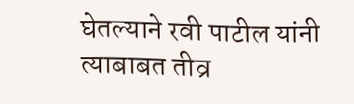घेतल्याने रवी पाटील यांनी त्याबाबत तीव्र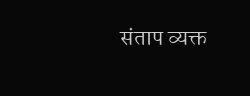संताप व्यक्त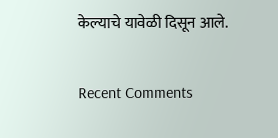केल्याचे यावेळी दिसून आले.


Recent Comments